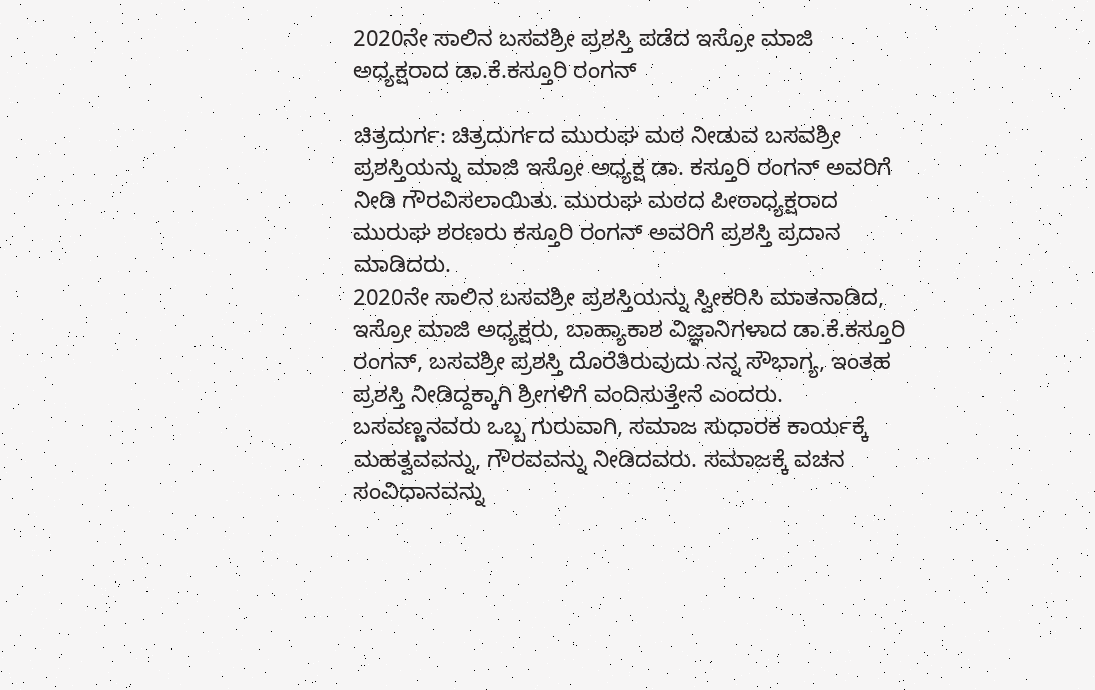2020ನೇ ಸಾಲಿನ ಬಸವಶ್ರೀ ಪ್ರಶಸ್ತಿ ಪಡೆದ ಇಸ್ರೋ ಮಾಜಿ ಅಧ್ಯಕ್ಷರಾದ ಡಾ.ಕೆ.ಕಸ್ತೂರಿ ರಂಗನ್

ಚಿತ್ರದುರ್ಗ: ಚಿತ್ರದುರ್ಗದ ಮುರುಘ ಮಠ ನೀಡುವ ಬಸವಶ್ರೀ ಪ್ರಶಸ್ತಿಯನ್ನು ಮಾಜಿ ಇಸ್ರೋ ಅಧ್ಯಕ್ಷ ಡಾ. ಕಸ್ತೂರಿ ರಂಗನ್ ಅವರಿಗೆ ನೀಡಿ ಗೌರವಿಸಲಾಯಿತು. ಮುರುಘ ಮಠದ ಪೀಠಾಧ್ಯಕ್ಷರಾದ ಮುರುಘ ಶರಣರು ಕಸ್ತೂರಿ ರಂಗನ್ ಅವರಿಗೆ ಪ್ರಶಸ್ತಿ ಪ್ರದಾನ ಮಾಡಿದರು.
2020ನೇ ಸಾಲಿನ ಬಸವಶ್ರೀ ಪ್ರಶಸ್ತಿಯನ್ನು ಸ್ವೀಕರಿಸಿ ಮಾತನಾಡಿದ, ಇಸ್ರೋ ಮಾಜಿ ಅಧ್ಯಕ್ಷರು, ಬಾಹ್ಯಾಕಾಶ ವಿಜ್ಞಾನಿಗಳಾದ ಡಾ.ಕೆ.ಕಸ್ತೂರಿ ರಂಗನ್, ಬಸವಶ್ರೀ ಪ್ರಶಸ್ತಿ ದೊರೆತಿರುವುದು ನನ್ನ ಸೌಭಾಗ್ಯ, ಇಂತಹ ಪ್ರಶಸ್ತಿ ನೀಡಿದ್ದಕ್ಕಾಗಿ ಶ್ರೀಗಳಿಗೆ ವಂದಿಸುತ್ತೇನೆ ಎಂದರು.
ಬಸವಣ್ಣನವರು ಒಬ್ಬ ಗುರುವಾಗಿ, ಸಮಾಜ ಸುಧಾರಕ ಕಾರ್ಯಕ್ಕೆ ಮಹತ್ವವವನ್ನು, ಗೌರವವನ್ನು ನೀಡಿದವರು. ಸಮಾಜಕ್ಕೆ ವಚನ ಸಂವಿಧಾನವನ್ನು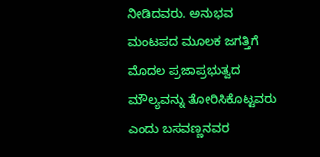ನೀಡಿದವರು. ಅನುಭವ ಮಂಟಪದ ಮೂಲಕ ಜಗತ್ತಿಗೆ ಮೊದಲ ಪ್ರಜಾಪ್ರಭುತ್ವದ ಮೌಲ್ಯವನ್ನು ತೋರಿಸಿಕೊಟ್ಟವರು ಎಂದು ಬಸವಣ್ಣನವರ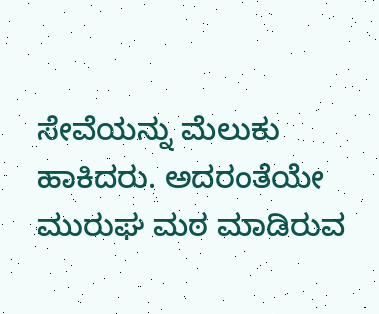ಸೇವೆಯನ್ನು ಮೆಲುಕು ಹಾಕಿದರು. ಅದರಂತೆಯೇ ಮುರುಘ ಮಠ ಮಾಡಿರುವ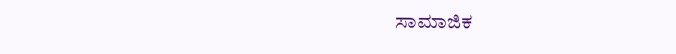ಸಾಮಾಜಿಕ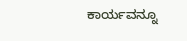ಕಾರ್ಯವನ್ನೂ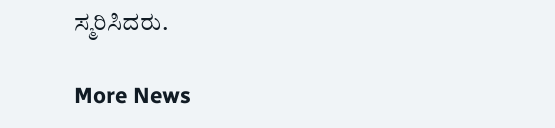ಸ್ಮರಿಸಿದರು.

More News